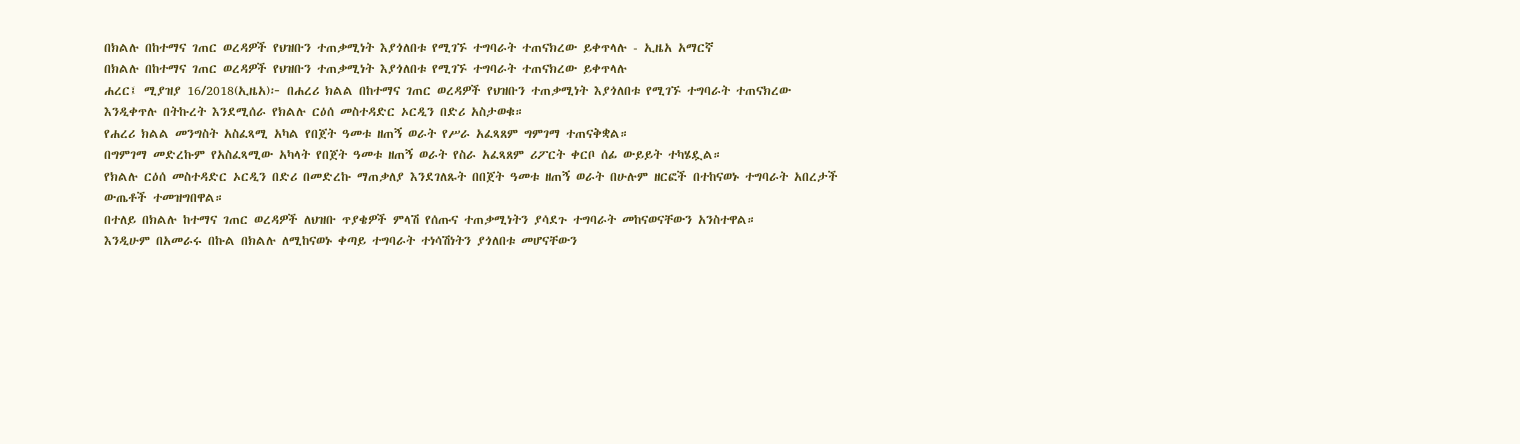በክልሉ በከተማና ገጠር ወረዳዎች የህዝቡን ተጠቃሚነት እያጎለበቱ የሚገኙ ተግባራት ተጠናክረው ይቀጥላሉ - ኢዜአ አማርኛ
በክልሉ በከተማና ገጠር ወረዳዎች የህዝቡን ተጠቃሚነት እያጎለበቱ የሚገኙ ተግባራት ተጠናክረው ይቀጥላሉ
ሐረር፤ ሚያዝያ 16/2018(ኢዜአ)፦ በሐረሪ ክልል በከተማና ገጠር ወረዳዎች የህዝቡን ተጠቃሚነት እያጎለበቱ የሚገኙ ተግባራት ተጠናክረው እንዲቀጥሉ በትኩረት እንደሚሰራ የክልሉ ርዕሰ መስተዳድር ኦርዲን በድሪ አስታወቁ።
የሐረሪ ክልል መንግስት አስፈጻሚ አካል የበጀት ዓመቱ ዘጠኝ ወራት የሥራ አፈጻጸም ግምገማ ተጠናቅቋል።
በግምገማ መድረኩም የአስፈጻሚው አካላት የበጀት ዓመቱ ዘጠኝ ወራት የስራ አፈጻጸም ሪፖርት ቀርቦ ሰፊ ውይይት ተካሄዷል።
የክልሉ ርዕሰ መስተዳድር ኦርዲን በድሪ በመድረኩ ማጠቃለያ እንደገለጹት በበጀት ዓመቱ ዘጠኝ ወራት በሁሉም ዘርፎች በተከናወኑ ተግባራት አበረታች ውጤቶች ተመዝግበዋል።
በተለይ በክልሉ ከተማና ገጠር ወረዳዎች ለህዝቡ ጥያቄዎች ምላሽ የሰጡና ተጠቃሚነትን ያሳደጉ ተግባራት መከናወናቸውን አንስተዋል።
እንዲሁም በአመራሩ በኩል በክልሉ ለሚከናወኑ ቀጣይ ተግባራት ተነሳሽነትን ያጎለበቱ መሆናቸውን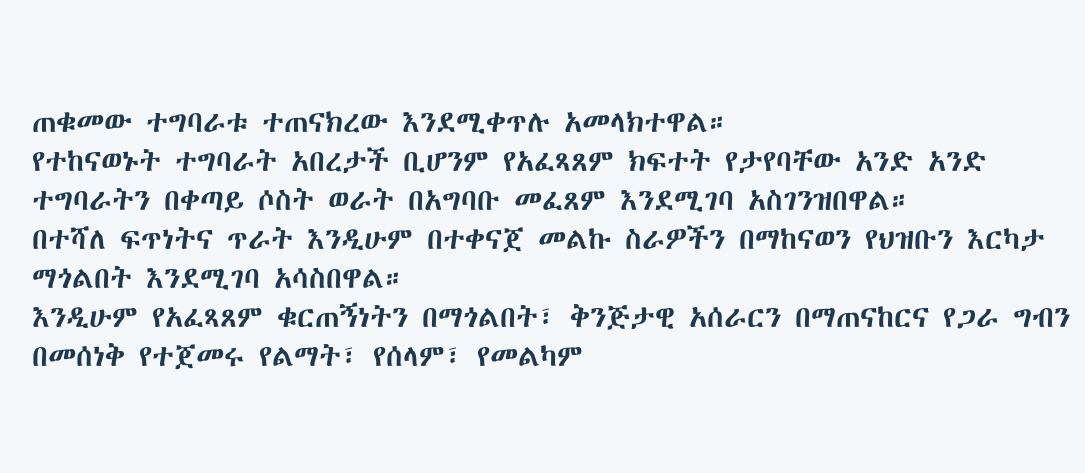ጠቁመው ተግባራቱ ተጠናክረው እንደሚቀጥሉ አመላክተዋል።
የተከናወኑት ተግባራት አበረታች ቢሆንም የአፈጻጸም ክፍተት የታየባቸው አንድ አንድ ተግባራትን በቀጣይ ሶስት ወራት በአግባቡ መፈጸም እንደሚገባ አስገንዝበዋል።
በተሻለ ፍጥነትና ጥራት እንዲሁም በተቀናጀ መልኩ ስራዎችን በማከናወን የህዝቡን እርካታ ማጎልበት እንደሚገባ አሳስበዋል።
እንዲሁም የአፈጻጸም ቁርጠኝነትን በማጎልበት፣ ቅንጅታዊ አሰራርን በማጠናከርና የጋራ ግብን በመሰነቅ የተጀመሩ የልማት፣ የሰላም፣ የመልካም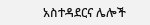አስተዳደርና ሌሎች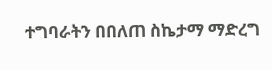ተግባራትን በበለጠ ስኬታማ ማድረግ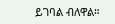ይገባል ብለዋል።